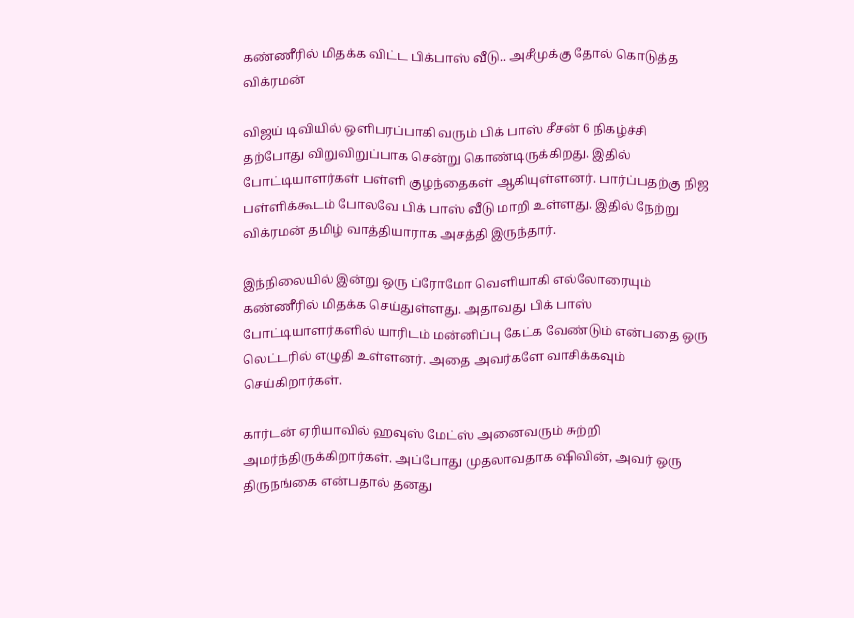கண்ணீரில் மிதக்க விட்ட பிக்பாஸ் வீடு.. அசீமுக்கு தோல் கொடுத்த விக்ரமன்

விஜய் டிவியில் ஒளிபரப்பாகி வரும் பிக் பாஸ் சீசன் 6 நிகழ்ச்சி தற்போது விறுவிறுப்பாக சென்று கொண்டிருக்கிறது. இதில் போட்டியாளர்கள் பள்ளி குழந்தைகள் ஆகியுள்ளனர். பார்ப்பதற்கு நிஜ பள்ளிக்கூடம் போலவே பிக் பாஸ் வீடு மாறி உள்ளது. இதில் நேற்று விக்ரமன் தமிழ் வாத்தியாராக அசத்தி இருந்தார்.

இந்நிலையில் இன்று ஒரு ப்ரோமோ வெளியாகி எல்லோரையும் கண்ணீரில் மிதக்க செய்துள்ளது. அதாவது பிக் பாஸ் போட்டியாளர்களில் யாரிடம் மன்னிப்பு கேட்க வேண்டும் என்பதை ஒரு லெட்டரில் எழுதி உள்ளனர். அதை அவர்களே வாசிக்கவும் செய்கிறார்கள்.

கார்டன் ஏரியாவில் ஹவுஸ் மேட்ஸ் அனைவரும் சுற்றி அமர்ந்திருக்கிறார்கள். அப்போது முதலாவதாக ஷிவின், அவர் ஒரு திருநங்கை என்பதால் தனது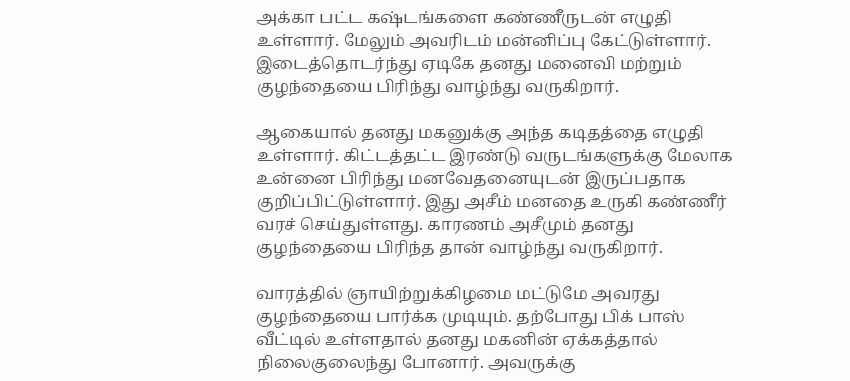அக்கா பட்ட கஷ்டங்களை கண்ணீருடன் எழுதி உள்ளார். மேலும் அவரிடம் மன்னிப்பு கேட்டுள்ளார். இடைத்தொடர்ந்து ஏடிகே தனது மனைவி மற்றும் குழந்தையை பிரிந்து வாழ்ந்து வருகிறார்.

ஆகையால் தனது மகனுக்கு அந்த கடிதத்தை எழுதி உள்ளார். கிட்டத்தட்ட இரண்டு வருடங்களுக்கு மேலாக உன்னை பிரிந்து மனவேதனையுடன் இருப்பதாக குறிப்பிட்டுள்ளார். இது அசீம் மனதை உருகி கண்ணீர் வரச் செய்துள்ளது. காரணம் அசீமும் தனது குழந்தையை பிரிந்த தான் வாழ்ந்து வருகிறார்.

வாரத்தில் ஞாயிற்றுக்கிழமை மட்டுமே அவரது குழந்தையை பார்க்க முடியும். தற்போது பிக் பாஸ் வீட்டில் உள்ளதால் தனது மகனின் ஏக்கத்தால் நிலைகுலைந்து போனார். அவருக்கு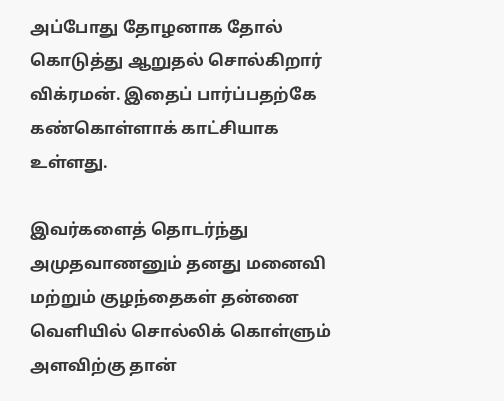அப்போது தோழனாக தோல் கொடுத்து ஆறுதல் சொல்கிறார் விக்ரமன். இதைப் பார்ப்பதற்கே கண்கொள்ளாக் காட்சியாக உள்ளது.

இவர்களைத் தொடர்ந்து அமுதவாணனும் தனது மனைவி மற்றும் குழந்தைகள் தன்னை வெளியில் சொல்லிக் கொள்ளும் அளவிற்கு தான்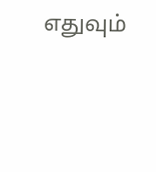எதுவும்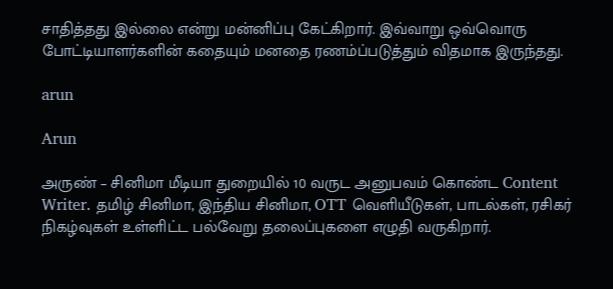சாதித்தது இல்லை என்று மன்னிப்பு கேட்கிறார். இவ்வாறு ஒவ்வொரு போட்டியாளர்களின் கதையும் மனதை ரணம்ப்படுத்தும் விதமாக இருந்தது.

arun

Arun

அருண் – சினிமா மீடியா துறையில் 10 வருட அனுபவம் கொண்ட Content Writer. தமிழ் சினிமா, இந்திய சினிமா, OTT வெளியீடுகள், பாடல்கள், ரசிகர் நிகழ்வுகள் உள்ளிட்ட பல்வேறு தலைப்புகளை எழுதி வருகிறார்.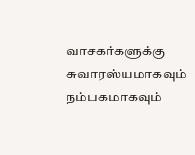வாசகர்களுக்கு சுவாரஸ்யமாகவும் நம்பகமாகவும்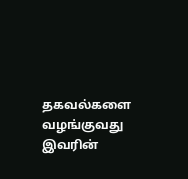தகவல்களை வழங்குவது இவரின்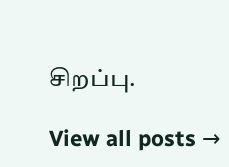சிறப்பு.

View all posts →